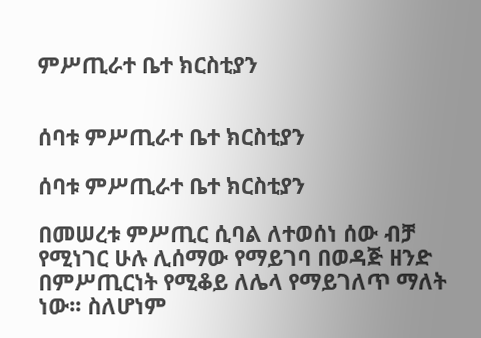ምሥጢራተ ቤተ ክርስቲያን


ሰባቱ ምሥጢራተ ቤተ ክርስቲያን

ሰባቱ ምሥጢራተ ቤተ ክርስቲያን

በመሠረቱ ምሥጢር ሲባል ለተወሰነ ሰው ብቻ የሚነገር ሁሉ ሊሰማው የማይገባ በወዳጅ ዘንድ በምሥጢርነት የሚቆይ ለሌላ የማይገለጥ ማለት ነው፡፡ ስለሆነም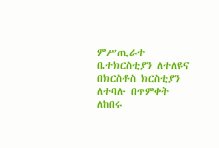ምሥጢራተ ቤተክርስቲያን ለተለዩና በክርስቶስ ክርስቲያን ለተባሉ በጥምቀት ለከበሩ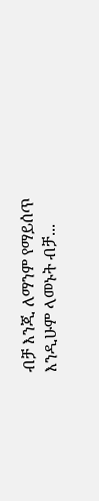ብቻ እንጂ ለማንም የማይሰጥ እንዲሁም ላመኑት ብቻ...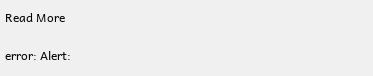Read More

error: Alert: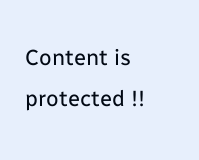Content is protected !!